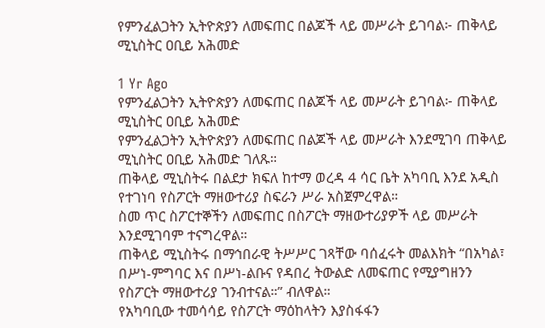የምንፈልጋትን ኢትዮጵያን ለመፍጠር በልጆች ላይ መሥራት ይገባል፦ ጠቅላይ ሚኒስትር ዐቢይ አሕመድ

1 Yr Ago
የምንፈልጋትን ኢትዮጵያን ለመፍጠር በልጆች ላይ መሥራት ይገባል፦ ጠቅላይ ሚኒስትር ዐቢይ አሕመድ
የምንፈልጋትን ኢትዮጵያን ለመፍጠር በልጆች ላይ መሥራት እንደሚገባ ጠቅላይ ሚኒስትር ዐቢይ አሕመድ ገለጹ።
ጠቅላይ ሚኒስትሩ በልደታ ክፍለ ከተማ ወረዳ 4 ሳር ቤት አካባቢ እንደ አዲስ የተገነባ የስፖርት ማዘውተሪያ ስፍራን ሥራ አስጀምረዋል።
ስመ ጥር ስፖርተኞችን ለመፍጠር በስፖርት ማዘውተሪያዎች ላይ መሥራት እንደሚገባም ተናግረዋል።
ጠቅላይ ሚኒስትሩ በማኅበራዊ ትሥሥር ገጻቸው ባሰፈሩት መልእክት “በአካል፣ በሥነ-ምግባር እና በሥነ-ልቡና የዳበረ ትውልድ ለመፍጠር የሚያግዘንን የስፖርት ማዘውተሪያ ገንብተናል።” ብለዋል።
የአካባቢው ተመሳሳይ የስፖርት ማዕከላትን እያስፋፋን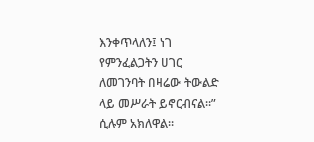እንቀጥላለን፤ ነገ የምንፈልጋትን ሀገር ለመገንባት በዛሬው ትውልድ ላይ መሥራት ይኖርብናል።” ሲሉም አክለዋል።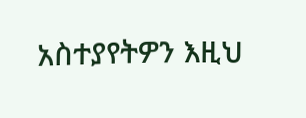አስተያየትዎን እዚህ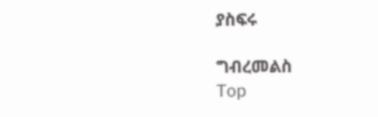ያስፍሩ

ግብረመልስ
Top